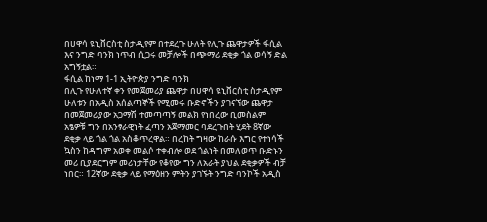በሀዋሳ ዩኒቨርስቲ ስታዲየም በተደረጉ ሁለት የሊጉ ጨዋታዎች ፋሲል እና ንግድ ባንክ ነጥብ ሲጋሩ መቻሎች በጭማሪ ደቂቃ ጎል ወሳኝ ድል አግኝቷል።
ፋሲል ከነማ 1-1 ኢትዮጵያ ንግድ ባንክ
በሊጉ የሁለተኛ ቀን የመጀመሪያ ጨዋታ በሀዋሳ ዩኒቨርስቲ ስታዲየም ሁለቱን በአዲስ አሰልጣኞች የሚመሩ ቡድኖችን ያገናኘው ጨዋታ በመጀመሪያው አጋማሽ ተመጣጣኝ መልክ የነበረው ቢመስልም አፄዎቹ ግን በአንፃራዊነት ፈጣን አጀማመር ባደረጉበት ሂደት 8ኛው ደቂቃ ላይ ጎል ጎል አስቆጥረዋል። በረከት ግዛው ከራሱ እግር የተነሳች ኳስን ከዳግም አወቀ መልሶ ተቀብሎ ወደ ጎልነት በመለወጥ ቡድኑን መሪ ቢያደርግም መሪነታቸው የቆየው ግን ለአራት ያህል ደቂቃዎች ብቻ ነበር። 12ኛው ደቂቃ ላይ የማዕዘን ምትን ያገኙት ንግድ ባንኮች አዲስ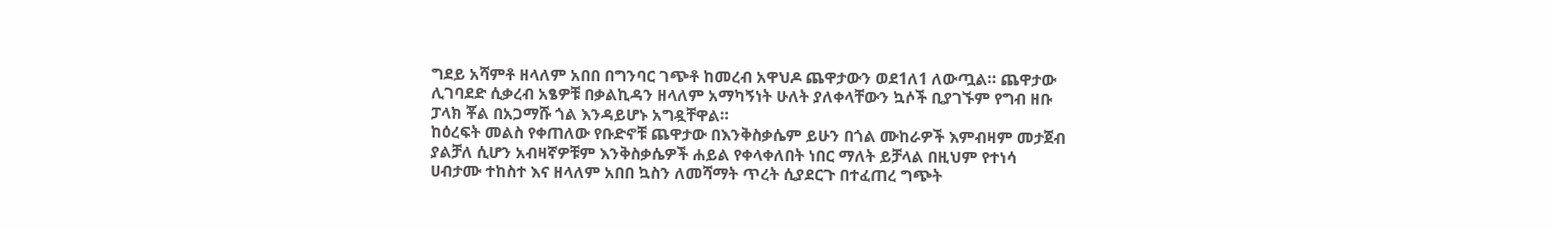ግደይ አሻምቶ ዘላለም አበበ በግንባር ገጭቶ ከመረብ አዋህዶ ጨዋታውን ወደ1ለ1 ለውጧል። ጨዋታው ሊገባደድ ሲቃረብ አፄዎቹ በቃልኪዳን ዘላለም አማካኝነት ሁለት ያለቀላቸውን ኳሶች ቢያገኙም የግብ ዘቡ ፓላክ ቾል በአጋማሹ ጎል እንዳይሆኑ አግዷቸዋል።
ከዕረፍት መልስ የቀጠለው የቡድኖቹ ጨዋታው በእንቅስቃሴም ይሁን በጎል ሙከራዎች እምብዛም መታጀብ ያልቻለ ሲሆን አብዛኛዎቹም እንቅስቃሴዎች ሐይል የቀላቀለበት ነበር ማለት ይቻላል በዚህም የተነሳ ሀብታሙ ተከስተ እና ዘላለም አበበ ኳስን ለመሻማት ጥረት ሲያደርጉ በተፈጠረ ግጭት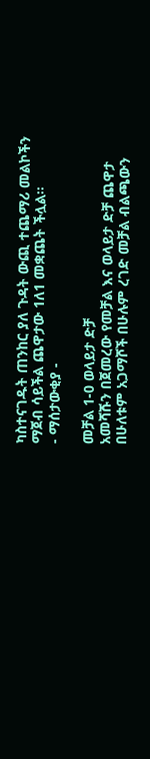ካስተናገዱት ጠንከር ያለ ጉዳት ውጪ ተጨማሪ መልኮችን ማጀብ ሳይችል ጨዋታው 1ለ1 መቋጨት ችሏል።
- ማሰታውቂያ -

መቻል 1-0 ወላይታ ድቻ
አመሻሹን በጀመረው የመቻል እና ወላይታ ድቻ ጨዋታ በሁለቱም አጋማሾች በሁሉም ረገድ መቻል ብልጫውን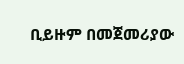ቢይዙም በመጀመሪያው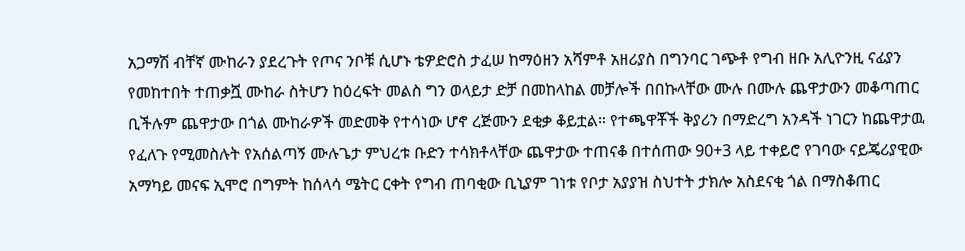አጋማሽ ብቸኛ ሙከራን ያደረጉት የጦና ንቦቹ ሲሆኑ ቴዎድሮስ ታፈሠ ከማዕዘን አሻምቶ አዘሪያስ በግንባር ገጭቶ የግብ ዘቡ አሊዮንዚ ናፊያን የመከተበት ተጠቃሿ ሙከራ ስትሆን ከዕረፍት መልስ ግን ወላይታ ድቻ በመከላከል መቻሎች በበኩላቸው ሙሉ በሙሉ ጨዋታውን መቆጣጠር ቢችሉም ጨዋታው በጎል ሙከራዎች መድመቅ የተሳነው ሆኖ ረጅሙን ደቂቃ ቆይቷል። የተጫዋቾች ቅያሪን በማድረግ አንዳች ነገርን ከጨዋታዉ የፈለጉ የሚመስሉት የአሰልጣኝ ሙሉጌታ ምህረቱ ቡድን ተሳክቶላቸው ጨዋታው ተጠናቆ በተሰጠው 90+3 ላይ ተቀይሮ የገባው ናይጄሪያዊው አማካይ መናፍ ኢሞሮ በግምት ከሰላሳ ሜትር ርቀት የግብ ጠባቂው ቢኒያም ገነቱ የቦታ አያያዝ ስህተት ታክሎ አስደናቂ ጎል በማስቆጠር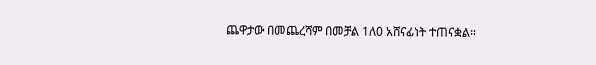ጨዋታው በመጨረሻም በመቻል 1ለ0 አሸናፊነት ተጠናቋል።